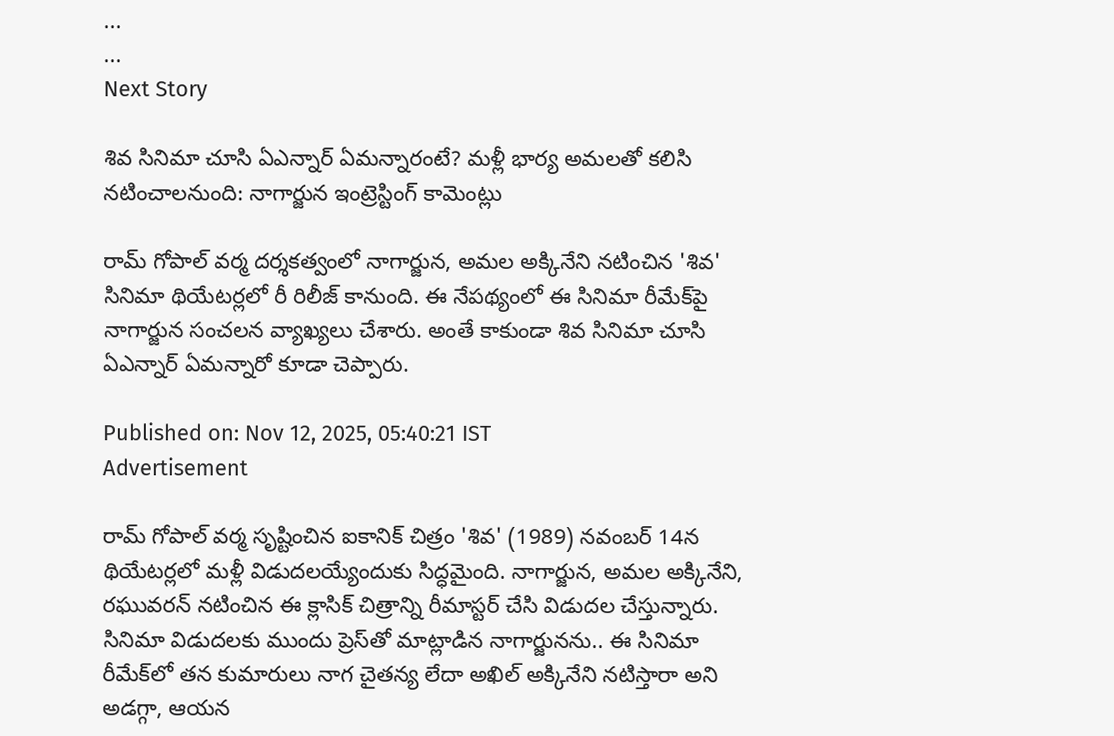...
...
Next Story

శివ సినిమా చూసి ఏఎన్నార్ ఏమన్నారంటే? మళ్లీ భార్య అమలతో కలిసి నటించాలనుంది: నాగార్జున ఇంట్రెస్టింగ్ కామెంట్లు

రామ్ గోపాల్ వర్మ దర్శకత్వంలో నాగార్జున, అమల అక్కినేని నటించిన 'శివ' సినిమా థియేటర్లలో రీ రిలీజ్ కానుంది. ఈ నేపథ్యంలో ఈ సినిమా రీమేక్‌పై నాగార్జున సంచలన వ్యాఖ్యలు చేశారు. అంతే కాకుండా శివ సినిమా చూసి ఏఎన్నార్ ఏమన్నారో కూడా చెప్పారు.

Published on: Nov 12, 2025, 05:40:21 IST
Advertisement

రామ్ గోపాల్ వర్మ సృష్టించిన ఐకానిక్ చిత్రం 'శివ' (1989) నవంబర్ 14న థియేటర్లలో మళ్లీ విడుదలయ్యేందుకు సిద్ధమైంది. నాగార్జున, అమల అక్కినేని, రఘువరన్ నటించిన ఈ క్లాసిక్ చిత్రాన్ని రీమాస్టర్ చేసి విడుదల చేస్తున్నారు. సినిమా విడుదలకు ముందు ప్రెస్‌తో మాట్లాడిన నాగార్జునను.. ఈ సినిమా రీమేక్‌లో తన కుమారులు నాగ చైతన్య లేదా అఖిల్ అక్కినేని నటిస్తారా అని అడగ్గా, ఆయన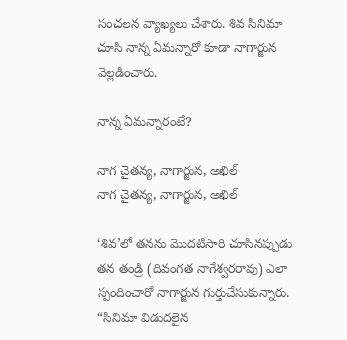సంచలన వ్యాఖ్యలు చేశారు. శివ సినిమా చూసి నాన్న ఏమన్నారో కూడా నాగార్జున వెల్లడించారు.

నాన్న ఏమన్నారంటే?

నాగ చైతన్య, నాగార్జున, అఖిల్
నాగ చైతన్య, నాగార్జున, అఖిల్

‘శివ’లో తనను మొదటిసారి చూసినప్పుడు తన తండ్రి (దివంగత నాగేశ్వరరావు) ఎలా స్పందించారో నాగార్జున గుర్తుచేసుకున్నారు. “సినిమా విడుదలైన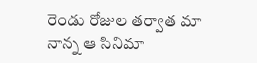రెండు రోజుల తర్వాత మా నాన్న ఆ సినిమా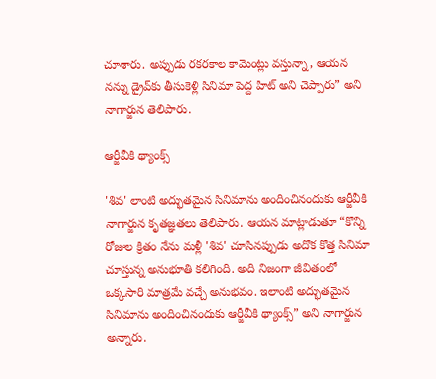చూశారు. అప్పుడు రకరకాల కామెంట్లు వస్తున్నా, ఆయన నన్ను డ్రైవ్‌కు తీసుకెళ్లి సినిమా పెద్ద హిట్ అని చెప్పారు” అని నాగార్జున తెలిపారు.

ఆర్జీవీకి థ్యాంక్స్

'శివ' లాంటి అద్భుతమైన సినిమాను అందించినందుకు ఆర్జీవీకి నాగార్జున కృతజ్ఞతలు తెలిపారు. ఆయన మాట్లాడుతూ “కొన్ని రోజుల క్రితం నేను మళ్లీ 'శివ' చూసినప్పుడు అదొక కొత్త సినిమా చూస్తున్న అనుభూతి కలిగింది. అది నిజంగా జీవితంలో ఒక్కసారి మాత్రమే వచ్చే అనుభవం. ఇలాంటి అద్భుతమైన సినిమాను అందించినందుకు ఆర్జీవీకి థ్యాంక్స్” అని నాగార్జున అన్నారు.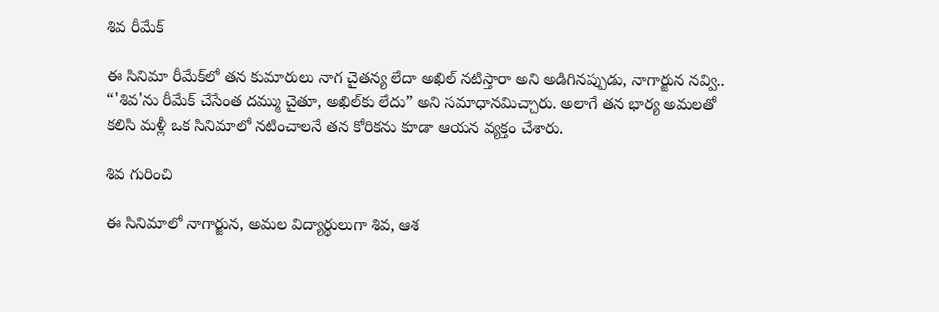శివ రీమేక్

ఈ సినిమా రీమేక్‌లో తన కుమారులు నాగ చైతన్య లేదా అఖిల్ నటిస్తారా అని అడిగినప్పుడు, నాగార్జున నవ్వి.. “'శివ'ను రీమేక్ చేసేంత దమ్ము చైతూ, అఖిల్‌కు లేదు” అని సమాధానమిచ్చారు. అలాగే తన భార్య అమలతో కలిసి మళ్లీ ఒక సినిమాలో నటించాలనే తన కోరికను కూడా ఆయన వ్యక్తం చేశారు.

శివ గురించి

ఈ సినిమాలో నాగార్జున, అమల విద్యార్థులుగా శివ, ఆశ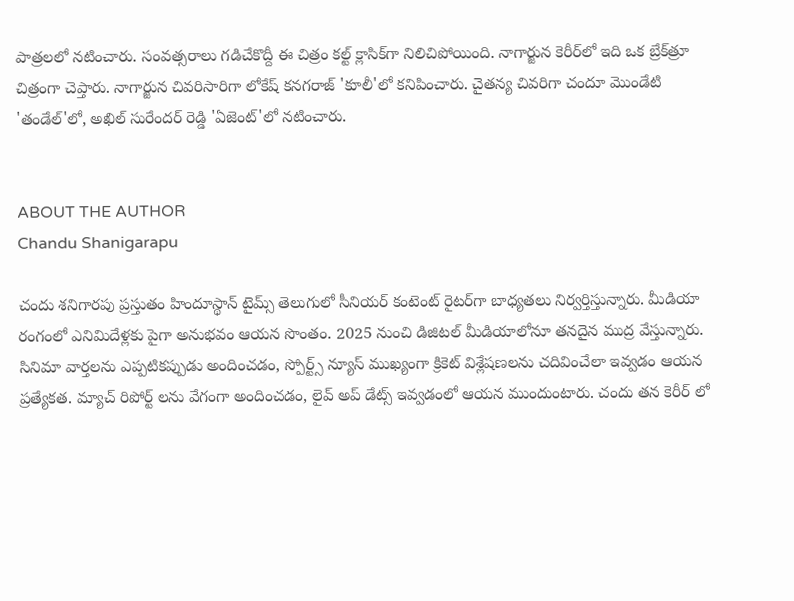పాత్రలలో నటించారు. సంవత్సరాలు గడిచేకొద్దీ ఈ చిత్రం కల్ట్ క్లాసిక్‌గా నిలిచిపోయింది. నాగార్జున కెరీర్‌లో ఇది ఒక బ్రేక్‌త్రూ చిత్రంగా చెప్తారు. నాగార్జున చివరిసారిగా లోకేష్ కనగరాజ్ 'కూలీ'లో కనిపించారు. చైతన్య చివరిగా చందూ మొండేటి 'తండేల్'లో, అఖిల్ సురేందర్ రెడ్డి 'ఏజెంట్'లో నటించారు.


ABOUT THE AUTHOR
Chandu Shanigarapu

చందు శనిగారపు ప్రస్తుతం హిందూస్థాన్ టైమ్స్ తెలుగులో సీనియర్ కంటెంట్ రైట‌ర్‌గా బాధ్యతలు నిర్వర్తిస్తున్నారు. మీడియా రంగంలో ఎనిమిదేళ్లకు పైగా అనుభవం ఆయన సొంతం. 2025 నుంచి డిజిటల్ మీడియాలోనూ తనదైన ముద్ర వేస్తున్నారు. సినిమా వార్తలను ఎప్పటికప్పుడు అందించడం, స్పోర్ట్స్ న్యూస్ ముఖ్యంగా క్రికెట్ విశ్లేషణలను చదివించేలా ఇవ్వడం ఆయన ప్రత్యేకత. మ్యాచ్ రిపోర్ట్ లను వేగంగా అందించడం, లైవ్ అప్ డేట్స్ ఇవ్వడంలో ఆయన ముందుంటారు. చందు తన కెరీర్ లో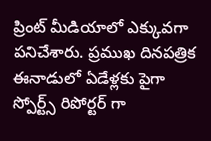ప్రింట్ మీడియాలో ఎక్కువగా పనిచేశారు. ప్రముఖ దినపత్రిక ఈనాడులో ఏడేళ్లకు పైగా స్పోర్ట్స్ రిపోర్టర్ గా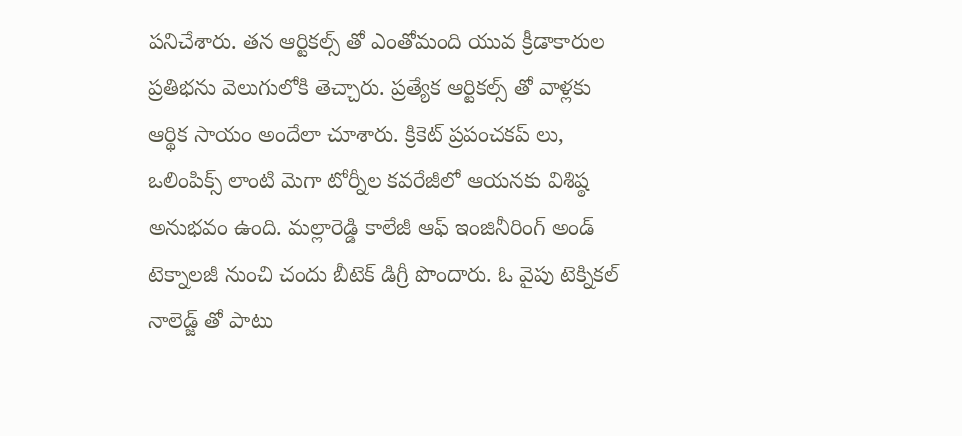పనిచేశారు. తన ఆర్టికల్స్ తో ఎంతోమంది యువ క్రీడాకారుల ప్రతిభను వెలుగులోకి తెచ్చారు. ప్రత్యేక ఆర్టికల్స్ తో వాళ్లకు ఆర్థిక సాయం అందేలా చూశారు. క్రికెట్ ప్రపంచకప్ లు, ఒలింపిక్స్ లాంటి మెగా టోర్నీల కవరేజీలో ఆయనకు విశిష్ఠ అనుభవం ఉంది. మల్లారెడ్డి కాలేజీ ఆఫ్ ఇంజినీరింగ్ అండ్ టెక్నాలజీ నుంచి చందు బీటెక్ డిగ్రీ పొందారు. ఓ వైపు టెక్నికల్ నాలెడ్జ్ తో పాటు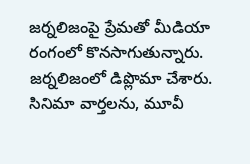జర్నలిజంపై ప్రేమతో మీడియా రంగంలో కొనసాగుతున్నారు. జర్నలిజంలో డిప్లొమా చేశారు. సినిమా వార్తలను, మూవీ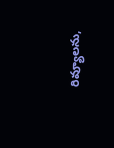రివ్యూలను,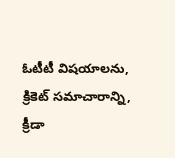ఓటీటీ విషయాలను, క్రికెట్ సమాచారాన్ని, క్రీడా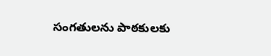సంగతులను పాఠకులకు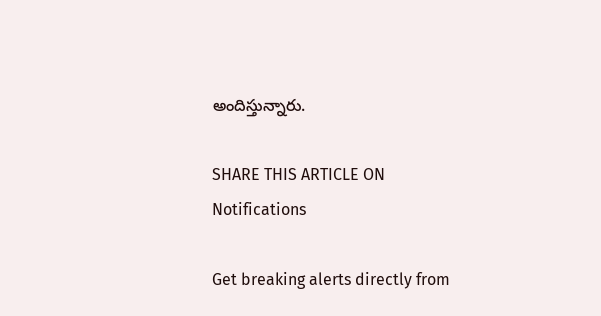అందిస్తున్నారు.

SHARE THIS ARTICLE ON
Notifications

Get breaking alerts directly from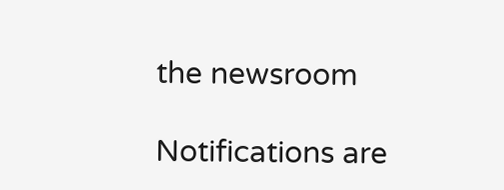the newsroom

Notifications are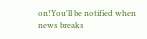on!You'll be notified when news breaks